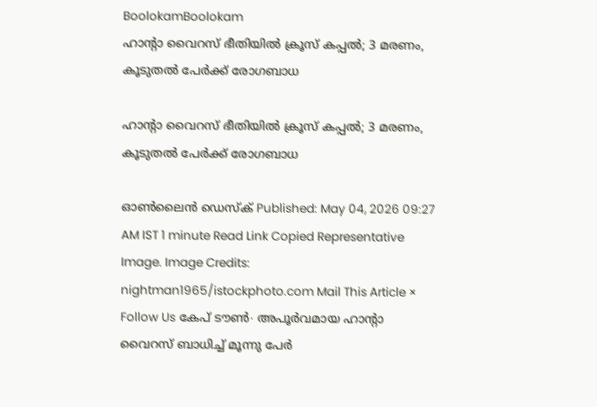BoolokamBoolokam
ഹാന്റാ വൈറസ് ഭീതിയിൽ ക്രൂസ് കപ്പൽ; 3 മരണം, കൂടുതൽ പേർക്ക് രോഗബാധ

ഹാന്റാ വൈറസ് ഭീതിയിൽ ക്രൂസ് കപ്പൽ; 3 മരണം, കൂടുതൽ പേർക്ക് രോഗബാധ

ഓൺലൈൻ ഡെസ്ക് Published: May 04, 2026 09:27 AM IST 1 minute Read Link Copied Representative Image. Image Credits: nightman1965/istockphoto.com Mail This Article × Follow Us കേപ് ടൗൺ∙ അപൂർവമായ ഹാന്റാ വൈറസ് ബാധിച്ച് മൂന്നു പേർ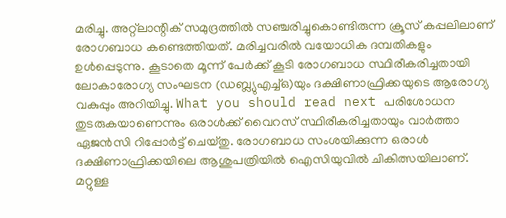മരിച്ചു. അറ്റ്‌ലാന്റിക് സമുദ്രത്തിൽ സഞ്ചരിച്ചുകൊണ്ടിരുന്ന ക്രൂസ് കപ്പലിലാണ് രോഗബാധ കണ്ടെത്തിയത്. മരിച്ചവരിൽ വയോധിക ദമ്പതികളും ഉൾപ്പെടുന്നു. കൂടാതെ മൂന്ന് പേർക്ക് കൂടി രോഗബാധ സ്ഥിരീകരിച്ചതായി ലോകാരോഗ്യ സംഘടന (ഡബ്ല്യുഎച്ച്ഒ)യും ദക്ഷിണാഫ്രിക്കയുടെ ആരോഗ്യ വകുപ്പും അറിയിച്ചു. What you should read next പരിശോധന തുടരുകയാണെന്നും ഒരാൾക്ക് വൈറസ് സ്ഥിരീകരിച്ചതായും വാർത്താ ഏജൻസി റിപ്പോർട്ട് ചെയ്തു. രോഗബാധ സംശയിക്കുന്ന ഒരാൾ ദക്ഷിണാഫ്രിക്കയിലെ ആശുപത്രിയിൽ ഐസിയുവിൽ ചികിത്സയിലാണ്. മറ്റുള്ള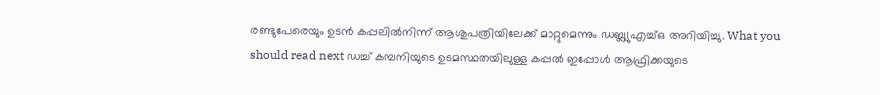രണ്ടുപേരെയും ഉടൻ കപ്പലിൽനിന്ന് ആശുപത്രിയിലേക്ക് മാറ്റുമെന്നും ഡബ്ല്യുഎച്ച്ഒ അറിയിച്ചു. What you should read next ഡച്ച് കമ്പനിയുടെ ഉടമസ്ഥതയിലുള്ള കപ്പൽ ഇപ്പോൾ ആഫ്രിക്കയുടെ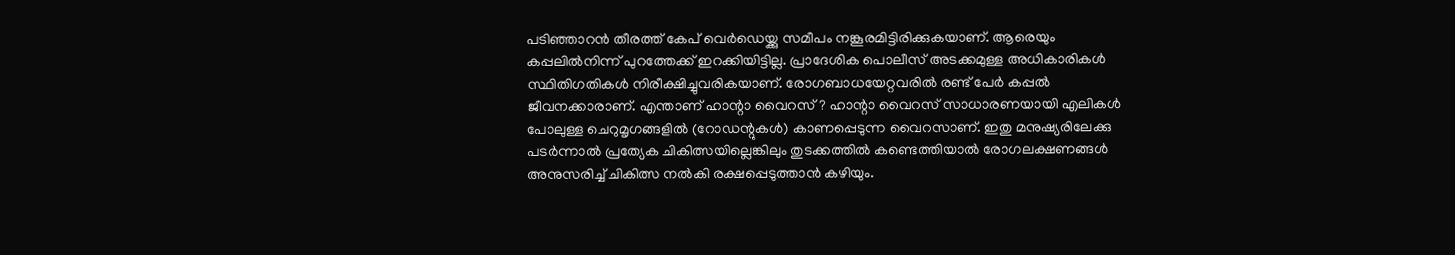പടിഞ്ഞാറൻ തീരത്ത് കേപ് വെർഡെയ്ക്കു സമീപം നങ്കൂരമിട്ടിരിക്കുകയാണ്. ആരെയും കപ്പലിൽനിന്ന് പുറത്തേക്ക് ഇറക്കിയിട്ടില്ല. പ്രാദേശിക പൊലീസ് അടക്കമുള്ള അധികാരികൾ സ്ഥിതിഗതികൾ നിരീക്ഷിച്ചുവരികയാണ്. രോഗബാധയേറ്റവരിൽ രണ്ട് പേർ കപ്പൽ ജീവനക്കാരാണ്. എന്താണ് ഹാന്റാ വൈറസ്? ഹാന്റാ വൈറസ് സാധാരണയായി എലികൾ പോലുള്ള ചെറുമൃഗങ്ങളിൽ (റോഡന്റുകൾ) കാണപ്പെടുന്ന വൈറസാണ്. ഇതു മനുഷ്യരിലേക്കു പടർന്നാൽ പ്രത്യേക ചികിത്സയില്ലെങ്കിലും തുടക്കത്തിൽ കണ്ടെത്തിയാൽ രോഗലക്ഷണങ്ങൾ അനുസരിച്ച് ചികിത്സ നൽകി രക്ഷപ്പെടുത്താൻ കഴിയും.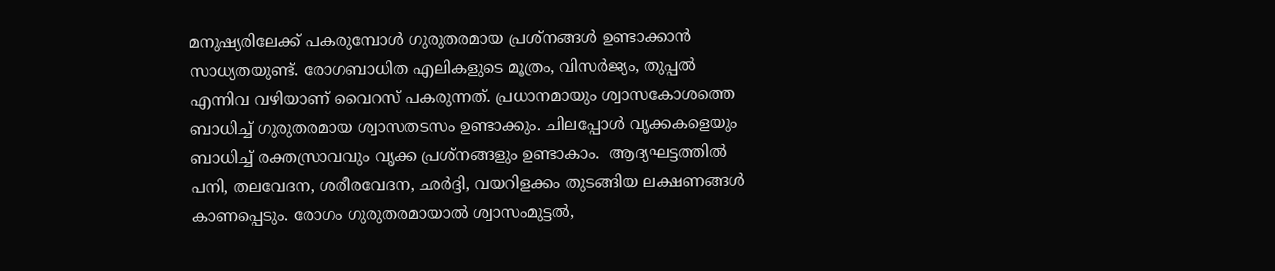മനുഷ്യരിലേക്ക് പകരുമ്പോൾ ഗുരുതരമായ പ്രശ്നങ്ങൾ ഉണ്ടാക്കാൻ സാധ്യതയുണ്ട്. രോഗബാധിത എലികളുടെ മൂത്രം, വിസർജ്യം, തുപ്പൽ എന്നിവ വഴിയാണ് വൈറസ് പകരുന്നത്. പ്രധാനമായും ശ്വാസകോശത്തെ ബാധിച്ച് ഗുരുതരമായ ശ്വാസതടസം ഉണ്ടാക്കും. ചിലപ്പോൾ വൃക്കകളെയും ബാധിച്ച് രക്തസ്രാവവും വൃക്ക പ്രശ്നങ്ങളും ഉണ്ടാകാം.  ആദ്യഘട്ടത്തിൽ പനി, തലവേദന, ശരീരവേദന, ഛർദ്ദി, വയറിളക്കം തുടങ്ങിയ ലക്ഷണങ്ങൾ കാണപ്പെടും. രോഗം ഗുരുതരമായാൽ ശ്വാസംമുട്ടൽ,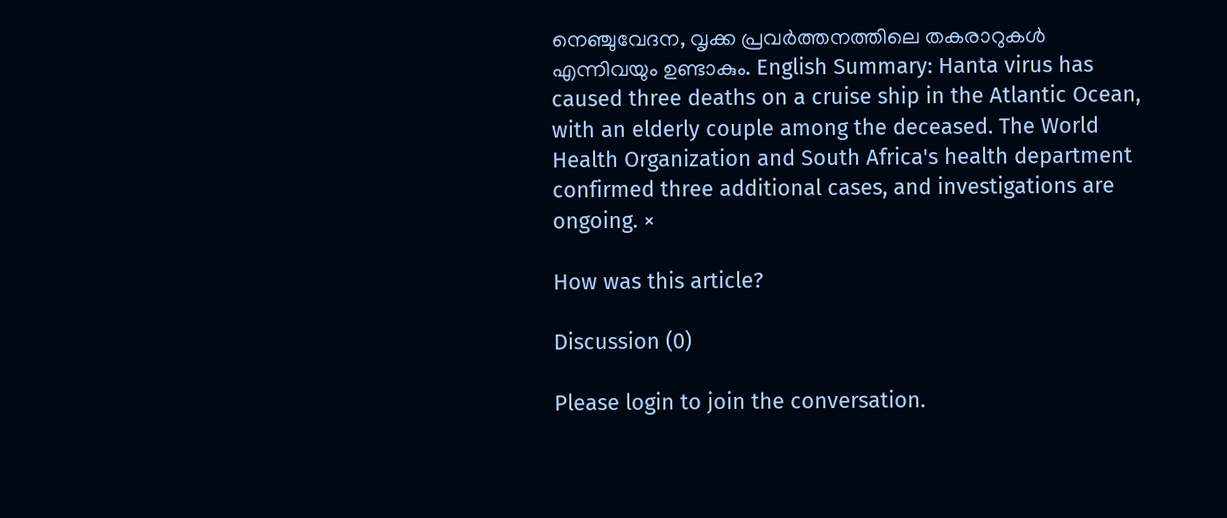നെഞ്ചുവേദന, വൃക്ക പ്രവർത്തനത്തിലെ തകരാറുകൾ എന്നിവയും ഉണ്ടാകും. English Summary: Hanta virus has caused three deaths on a cruise ship in the Atlantic Ocean, with an elderly couple among the deceased. The World Health Organization and South Africa's health department confirmed three additional cases, and investigations are ongoing. ×

How was this article?

Discussion (0)

Please login to join the conversation.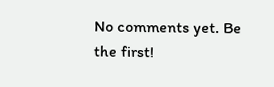No comments yet. Be the first!